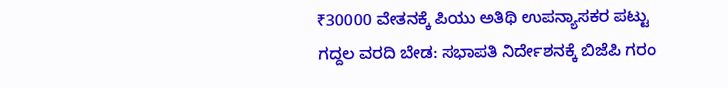₹30000 ವೇತನಕ್ಕೆ ಪಿಯು ಅತಿಥಿ ಉಪನ್ಯಾಸಕರ ಪಟ್ಟು
ಗದ್ದಲ ವರದಿ ಬೇಡ: ಸಭಾಪತಿ ನಿರ್ದೇಶನಕ್ಕೆ ಬಿಜೆಪಿ ಗರಂ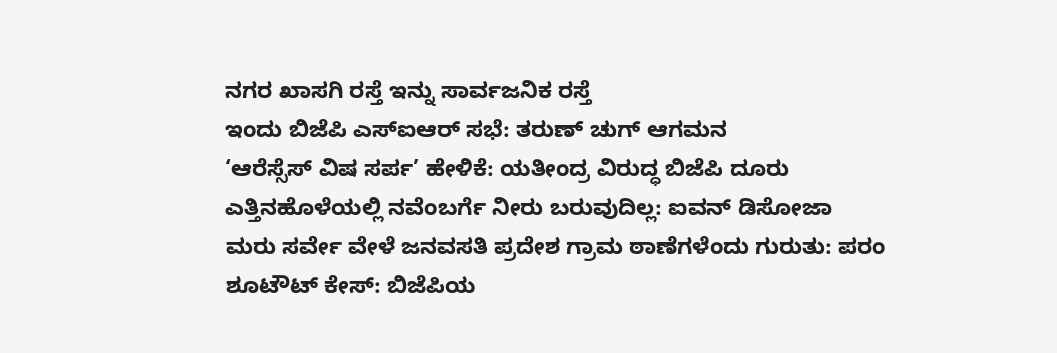ನಗರ ಖಾಸಗಿ ರಸ್ತೆ ಇನ್ನು ಸಾರ್ವಜನಿಕ ರಸ್ತೆ
ಇಂದು ಬಿಜೆಪಿ ಎಸ್ಐಆರ್ ಸಭೆ: ತರುಣ್ ಚುಗ್ ಆಗಮನ
‘ಆರೆಸ್ಸೆಸ್ ವಿಷ ಸರ್ಪ’ ಹೇಳಿಕೆ: ಯತೀಂದ್ರ ವಿರುದ್ಧ ಬಿಜೆಪಿ ದೂರು
ಎತ್ತಿನಹೊಳೆಯಲ್ಲಿ ನವೆಂಬರ್ಗೆ ನೀರು ಬರುವುದಿಲ್ಲ: ಐವನ್ ಡಿಸೋಜಾ
ಮರು ಸರ್ವೇ ವೇಳೆ ಜನವಸತಿ ಪ್ರದೇಶ ಗ್ರಾಮ ಠಾಣೆಗಳೆಂದು ಗುರುತು: ಪರಂ
ಶೂಟೌಟ್ ಕೇಸ್: ಬಿಜೆಪಿಯ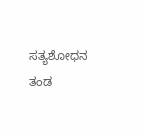ಸತ್ಯಶೋಧನ ತಂಡ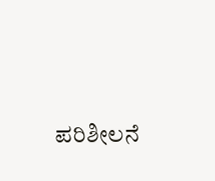ಪರಿಶೀಲನೆ